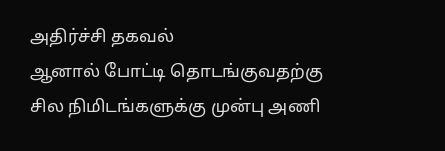அதிர்ச்சி தகவல்
ஆனால் போட்டி தொடங்குவதற்கு சில நிமிடங்களுக்கு முன்பு அணி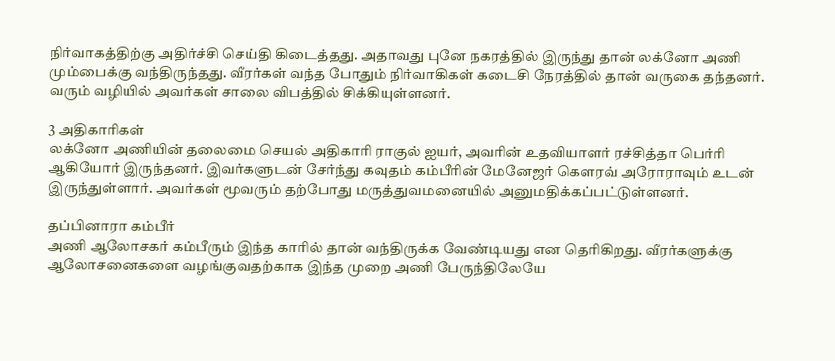நிர்வாகத்திற்கு அதிர்ச்சி செய்தி கிடைத்தது. அதாவது புனே நகரத்தில் இருந்து தான் லக்னோ அணி மும்பைக்கு வந்திருந்தது. வீரர்கள் வந்த போதும் நிர்வாகிகள் கடைசி நேரத்தில் தான் வருகை தந்தனர். வரும் வழியில் அவர்கள் சாலை விபத்தில் சிக்கியுள்ளனர்.

3 அதிகாரிகள்
லக்னோ அணியின் தலைமை செயல் அதிகாரி ராகுல் ஐயர், அவரின் உதவியாளர் ரச்சித்தா பெர்ரி ஆகியோர் இருந்தனர். இவர்களுடன் சேர்ந்து கவுதம் கம்பீரின் மேனேஜர் கௌரவ் அரோராவும் உடன் இருந்துள்ளார். அவர்கள் மூவரும் தற்போது மருத்துவமனையில் அனுமதிக்கப்பட்டுள்ளனர்.

தப்பினாரா கம்பீர்
அணி ஆலோசகர் கம்பீரும் இந்த காரில் தான் வந்திருக்க வேண்டியது என தெரிகிறது. வீரர்களுக்கு ஆலோசனைகளை வழங்குவதற்காக இந்த முறை அணி பேருந்திலேயே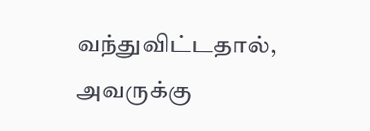வந்துவிட்டதால், அவருக்கு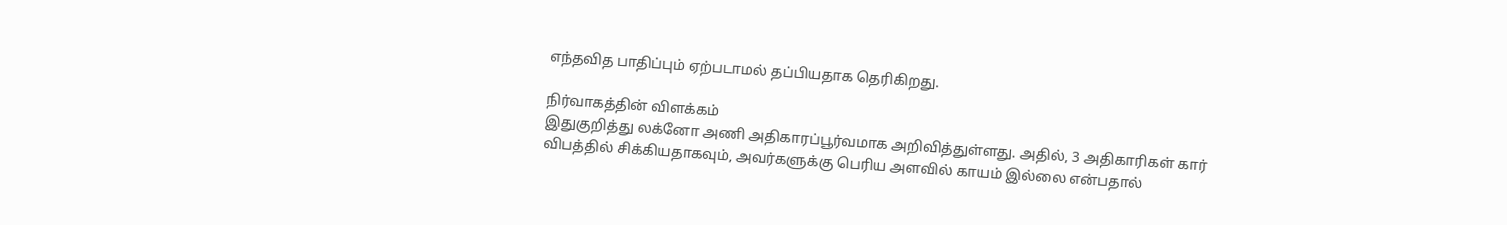எந்தவித பாதிப்பும் ஏற்படாமல் தப்பியதாக தெரிகிறது.

நிர்வாகத்தின் விளக்கம்
இதுகுறித்து லக்னோ அணி அதிகாரப்பூர்வமாக அறிவித்துள்ளது. அதில், 3 அதிகாரிகள் கார் விபத்தில் சிக்கியதாகவும், அவர்களுக்கு பெரிய அளவில் காயம் இல்லை என்பதால்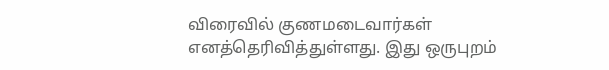விரைவில் குணமடைவார்கள் எனத்தெரிவித்துள்ளது. இது ஒருபுறம்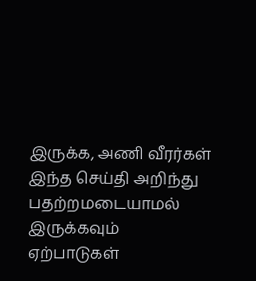இருக்க, அணி வீரர்கள் இந்த செய்தி அறிந்து பதற்றமடையாமல் இருக்கவும் ஏற்பாடுகள்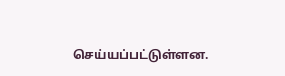செய்யப்பட்டுள்ளன.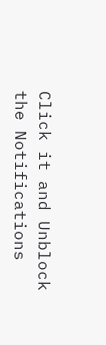Click it and Unblock the Notifications